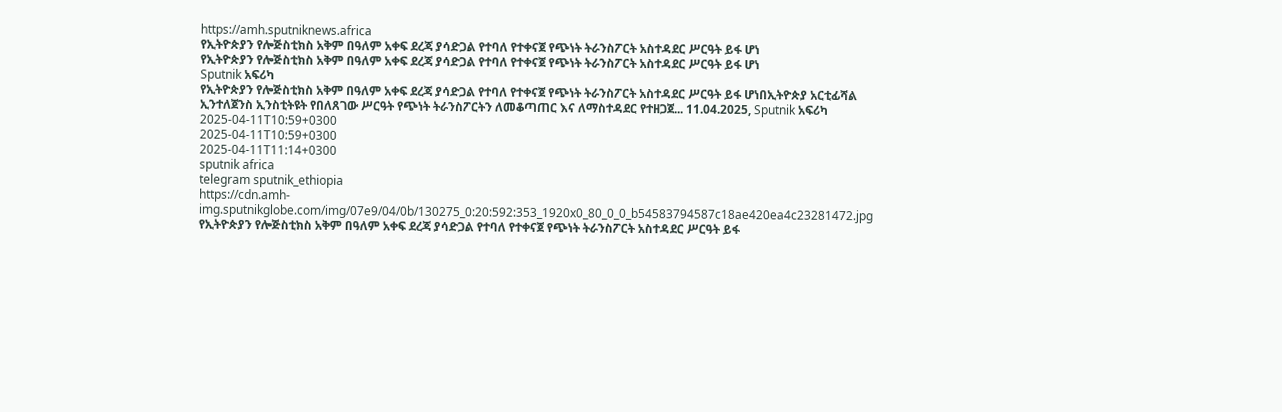https://amh.sputniknews.africa
የኢትዮጵያን የሎጅስቲክስ አቅም በዓለም አቀፍ ደረጃ ያሳድጋል የተባለ የተቀናጀ የጭነት ትራንስፖርት አስተዳደር ሥርዓት ይፋ ሆነ
የኢትዮጵያን የሎጅስቲክስ አቅም በዓለም አቀፍ ደረጃ ያሳድጋል የተባለ የተቀናጀ የጭነት ትራንስፖርት አስተዳደር ሥርዓት ይፋ ሆነ
Sputnik አፍሪካ
የኢትዮጵያን የሎጅስቲክስ አቅም በዓለም አቀፍ ደረጃ ያሳድጋል የተባለ የተቀናጀ የጭነት ትራንስፖርት አስተዳደር ሥርዓት ይፋ ሆነበኢትዮጵያ አርቲፊሻል ኢንተለጀንስ ኢንስቲትዩት የበለጸገው ሥርዓት የጭነት ትራንስፖርትን ለመቆጣጠር እና ለማስተዳደር የተዘጋጀ... 11.04.2025, Sputnik አፍሪካ
2025-04-11T10:59+0300
2025-04-11T10:59+0300
2025-04-11T11:14+0300
sputnik africa
telegram sputnik_ethiopia
https://cdn.amh-img.sputnikglobe.com/img/07e9/04/0b/130275_0:20:592:353_1920x0_80_0_0_b54583794587c18ae420ea4c23281472.jpg
የኢትዮጵያን የሎጅስቲክስ አቅም በዓለም አቀፍ ደረጃ ያሳድጋል የተባለ የተቀናጀ የጭነት ትራንስፖርት አስተዳደር ሥርዓት ይፋ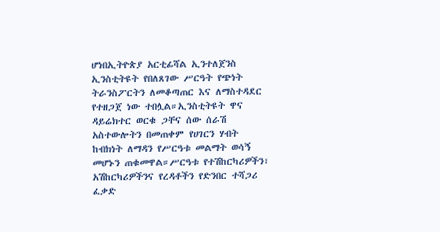ሆነበኢትዮጵያ አርቲፊሻል ኢንተለጀንስ ኢንስቲትዩት የበለጸገው ሥርዓት የጭነት ትራንስፖርትን ለመቆጣጠር እና ለማስተዳደር የተዘጋጀ ነው ተበሏል።ኢንስቲትዩት ዋና ዳይሬክተር ወርቁ ጋቸና ሰው ሰራሽ አስተውሎትን በመጠቀም የሀገርን ሃብት ከብክነት ለማዳን የሥርዓቱ መልማት ወሳኝ መሆኑን ጠቁመዋል።ሥርዓቱ የተሽከርካሪዎችን፣ አሽከርካሪዎችንና የረዳቶችን የድንበር ተሻጋሪ ፈቃድ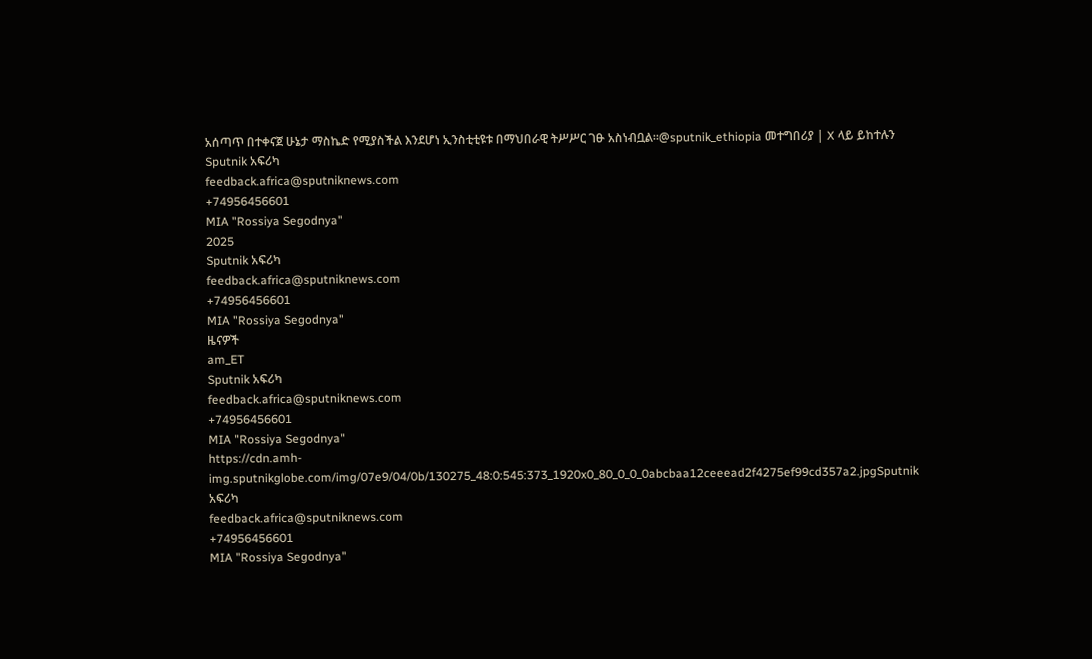አሰጣጥ በተቀናጀ ሁኔታ ማስኬድ የሚያስችል እንደሆነ ኢንስቲቲዩቱ በማህበራዊ ትሥሥር ገፁ አስነብቧል።@sputnik_ethiopia መተግበሪያ | X ላይ ይከተሉን
Sputnik አፍሪካ
feedback.africa@sputniknews.com
+74956456601
MIA "Rossiya Segodnya"
2025
Sputnik አፍሪካ
feedback.africa@sputniknews.com
+74956456601
MIA "Rossiya Segodnya"
ዜናዎች
am_ET
Sputnik አፍሪካ
feedback.africa@sputniknews.com
+74956456601
MIA "Rossiya Segodnya"
https://cdn.amh-img.sputnikglobe.com/img/07e9/04/0b/130275_48:0:545:373_1920x0_80_0_0_0abcbaa12ceeead2f4275ef99cd357a2.jpgSputnik አፍሪካ
feedback.africa@sputniknews.com
+74956456601
MIA "Rossiya Segodnya"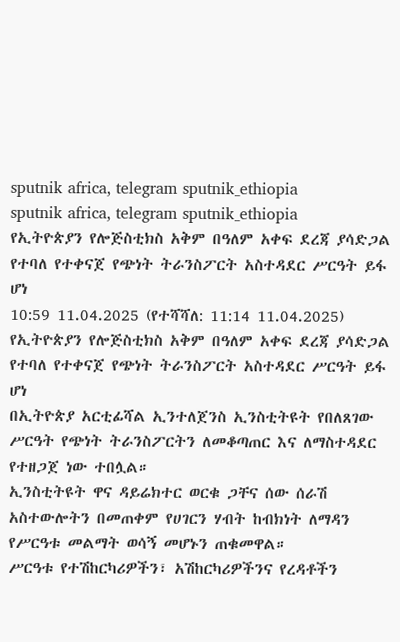sputnik africa, telegram sputnik_ethiopia
sputnik africa, telegram sputnik_ethiopia
የኢትዮጵያን የሎጅስቲክስ አቅም በዓለም አቀፍ ደረጃ ያሳድጋል የተባለ የተቀናጀ የጭነት ትራንስፖርት አስተዳደር ሥርዓት ይፋ ሆነ
10:59 11.04.2025 (የተሻሻለ: 11:14 11.04.2025) የኢትዮጵያን የሎጅስቲክስ አቅም በዓለም አቀፍ ደረጃ ያሳድጋል የተባለ የተቀናጀ የጭነት ትራንስፖርት አስተዳደር ሥርዓት ይፋ ሆነ
በኢትዮጵያ አርቲፊሻል ኢንተለጀንስ ኢንስቲትዩት የበለጸገው ሥርዓት የጭነት ትራንስፖርትን ለመቆጣጠር እና ለማስተዳደር የተዘጋጀ ነው ተበሏል።
ኢንስቲትዩት ዋና ዳይሬክተር ወርቁ ጋቸና ሰው ሰራሽ አስተውሎትን በመጠቀም የሀገርን ሃብት ከብክነት ለማዳን የሥርዓቱ መልማት ወሳኝ መሆኑን ጠቁመዋል።
ሥርዓቱ የተሽከርካሪዎችን፣ አሽከርካሪዎችንና የረዳቶችን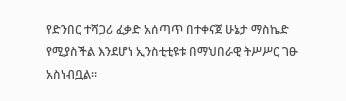የድንበር ተሻጋሪ ፈቃድ አሰጣጥ በተቀናጀ ሁኔታ ማስኬድ የሚያስችል እንደሆነ ኢንስቲቲዩቱ በማህበራዊ ትሥሥር ገፁ አስነብቧል።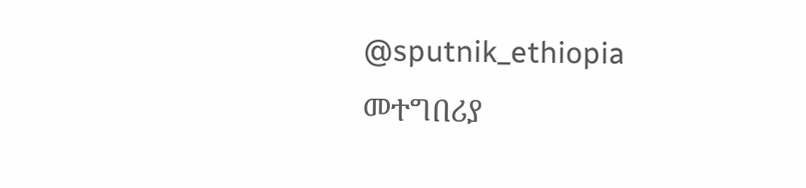@sputnik_ethiopia
መተግበሪያ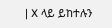| X ላይ ይከተሉን